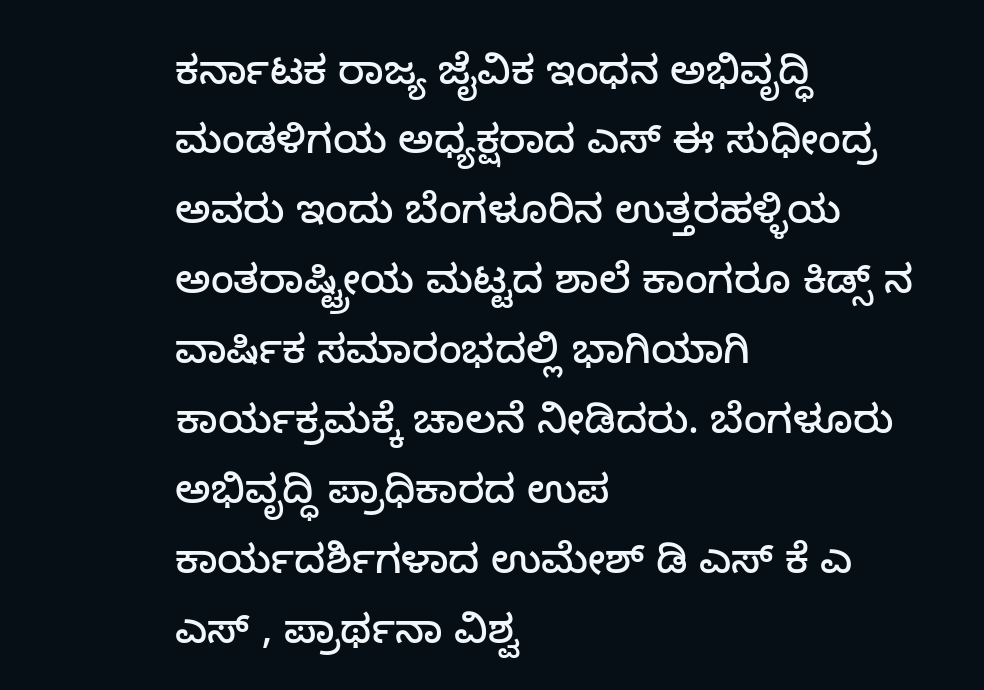ಕರ್ನಾಟಕ ರಾಜ್ಯ ಜೈವಿಕ ಇಂಧನ ಅಭಿವೃದ್ಧಿ ಮಂಡಳಿಗಯ ಅಧ್ಯಕ್ಷರಾದ ಎಸ್ ಈ ಸುಧೀಂದ್ರ ಅವರು ಇಂದು ಬೆಂಗಳೂರಿನ ಉತ್ತರಹಳ್ಳಿಯ ಅಂತರಾಷ್ಟ್ರೀಯ ಮಟ್ಟದ ಶಾಲೆ ಕಾಂಗರೂ ಕಿಡ್ಸ್ ನ ವಾರ್ಷಿಕ ಸಮಾರಂಭದಲ್ಲಿ ಭಾಗಿಯಾಗಿ ಕಾರ್ಯಕ್ರಮಕ್ಕೆ ಚಾಲನೆ ನೀಡಿದರು. ಬೆಂಗಳೂರು ಅಭಿವೃದ್ಧಿ ಪ್ರಾಧಿಕಾರದ ಉಪ ಕಾರ್ಯದರ್ಶಿಗಳಾದ ಉಮೇಶ್ ಡಿ ಎಸ್ ಕೆ ಎ ಎಸ್ , ಪ್ರಾರ್ಥನಾ ವಿಶ್ವ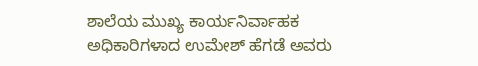ಶಾಲೆಯ ಮುಖ್ಯ ಕಾರ್ಯನಿರ್ವಾಹಕ ಅಧಿಕಾರಿಗಳಾದ ಉಮೇಶ್ ಹೆಗಡೆ ಅವರು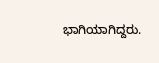ಭಾಗಿಯಾಗಿದ್ದರು.